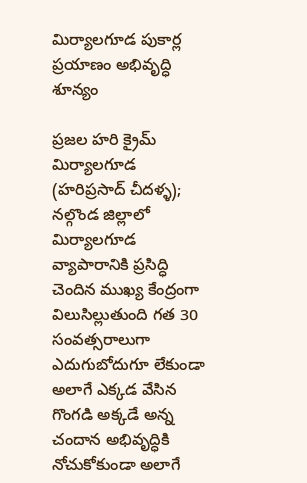మిర్యాలగూడ పుకార్ల ప్రయాణం అభివృద్ధి శూన్యం

ప్రజల హరి క్రైమ్ మిర్యాలగూడ (హరిప్రసాద్ చీదళ్ళ); నల్గొండ జిల్లాలో మిర్యాలగూడ వ్యాపారానికి ప్రసిద్ధి చెందిన ముఖ్య కేంద్రంగా విలుసిల్లుతుంది గత 30 సంవత్సరాలుగా ఎదుగుబోదుగూ లేకుండా అలాగే ఎక్కడ వేసిన గొంగడి అక్కడే అన్న చందాన అభివృద్ధికి నోచుకోకుండా అలాగే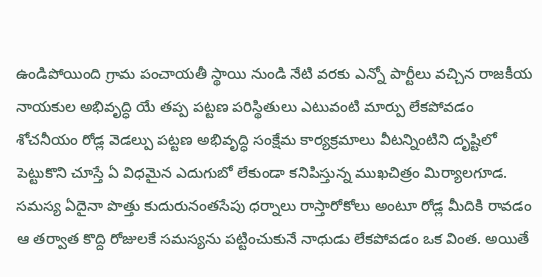ఉండిపోయింది గ్రామ పంచాయతీ స్థాయి నుండి నేటి వరకు ఎన్నో పార్టీలు వచ్చిన రాజకీయ నాయకుల అభివృద్ధి యే తప్ప పట్టణ పరిస్థితులు ఎటువంటి మార్పు లేకపోవడం శోచనీయం రోడ్ల వెడల్పు పట్టణ అభివృద్ధి సంక్షేమ కార్యక్రమాలు వీటన్నింటిని దృష్టిలో పెట్టుకొని చూస్తే ఏ విధమైన ఎదుగుబో లేకుండా కనిపిస్తున్న ముఖచిత్రం మిర్యాలగూడ. సమస్య ఏదైనా పొత్తు కుదురునంతసేపు ధర్నాలు రాస్తారోకోలు అంటూ రోడ్ల మీదికి రావడం ఆ తర్వాత కొద్ది రోజులకే సమస్యను పట్టించుకునే నాధుడు లేకపోవడం ఒక వింత. అయితే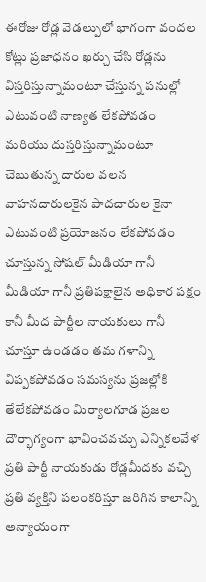ఈరోజు రోడ్ల వెడల్పులో భాగంగా వందల కోట్లు ప్రజాధనం ఖర్చు చేసి రోడ్లను విస్తరిస్తున్నామంటూ చేస్తున్న పనుల్లో ఎటువంటి నాణ్యత లేకపోవడం మరియు దుస్తరిస్తున్నామంటూ చెబుతున్న దారుల వలన వాహనదారులకైన పాదచారుల కైనా ఎటువంటి ప్రయోజనం లేకపోవడం చూస్తున్న సోషల్ మీడియా గానీ మీడియా గానీ ప్రతిపక్షాలైన అధికార పక్షం కానీ మీద పార్టీల నాయకులు గానీ చూస్తూ ఉండడం తమ గళాన్ని విప్పకపోవడం సమస్యను ప్రజల్లోకి తేలేకపోవడం మిర్యాలగూడ ప్రజల దౌర్భాగ్యంగా భావించవచ్చు ఎన్నికలవేళ ప్రతి పార్టీ నాయకుడు రోడ్లమీదకు వచ్చి ప్రతి వ్యక్తిని పలంకరిస్తూ జరిగిన కాలాన్ని అన్యాయంగా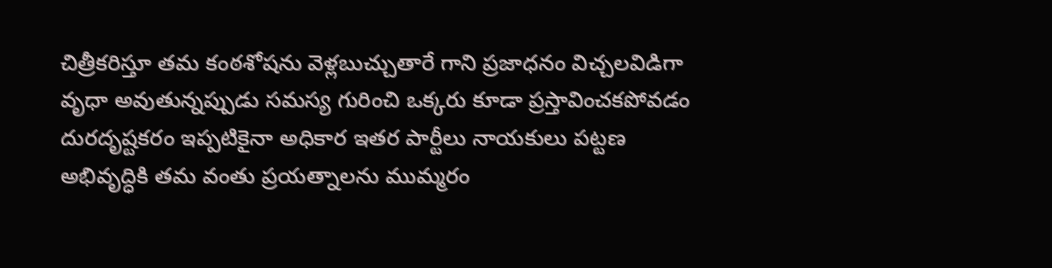చిత్రీకరిస్తూ తమ కంఠశోషను వెళ్లబుచ్చుతారే గాని ప్రజాధనం విచ్చలవిడిగా వృధా అవుతున్నప్పుడు సమస్య గురించి ఒక్కరు కూడా ప్రస్తావించకపోవడం దురదృష్టకరం ఇప్పటికైనా అధికార ఇతర పార్టీలు నాయకులు పట్టణ అభివృద్ధికి తమ వంతు ప్రయత్నాలను ముమ్మరం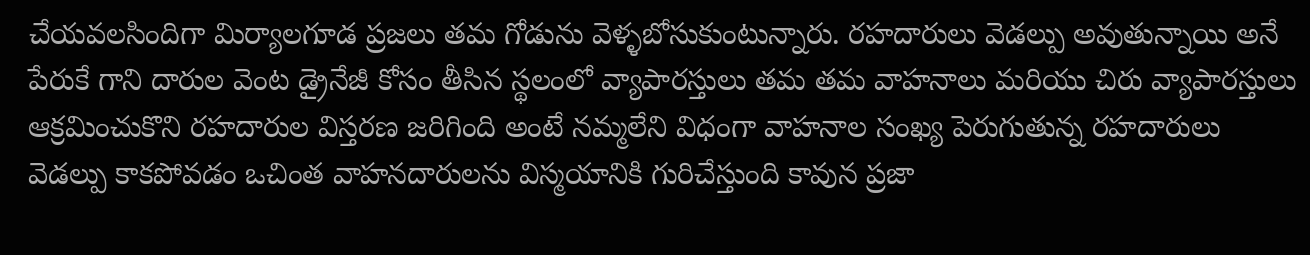చేయవలసిందిగా మిర్యాలగూడ ప్రజలు తమ గోడును వెళ్ళబోసుకుంటున్నారు. రహదారులు వెడల్పు అవుతున్నాయి అనే పేరుకే గాని దారుల వెంట డ్రైనేజీ కోసం తీసిన స్థలంలో వ్యాపారస్తులు తమ తమ వాహనాలు మరియు చిరు వ్యాపారస్తులు ఆక్రమించుకొని రహదారుల విస్తరణ జరిగింది అంటే నమ్మలేని విధంగా వాహనాల సంఖ్య పెరుగుతున్న రహదారులు వెడల్పు కాకపోవడం ఒచింత వాహనదారులను విస్మయానికి గురిచేస్తుంది కావున ప్రజా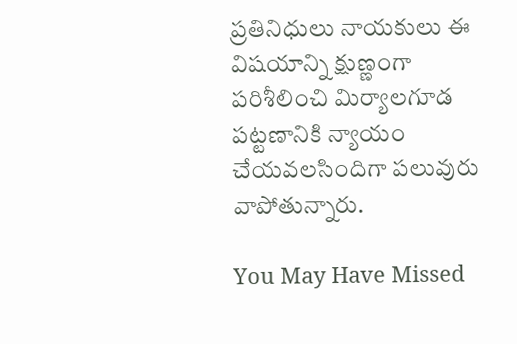ప్రతినిధులు నాయకులు ఈ విషయాన్ని క్షుణ్ణంగా పరిశీలించి మిర్యాలగూడ పట్టణానికి న్యాయం చేయవలసిందిగా పలువురు వాపోతున్నారు.

You May Have Missed